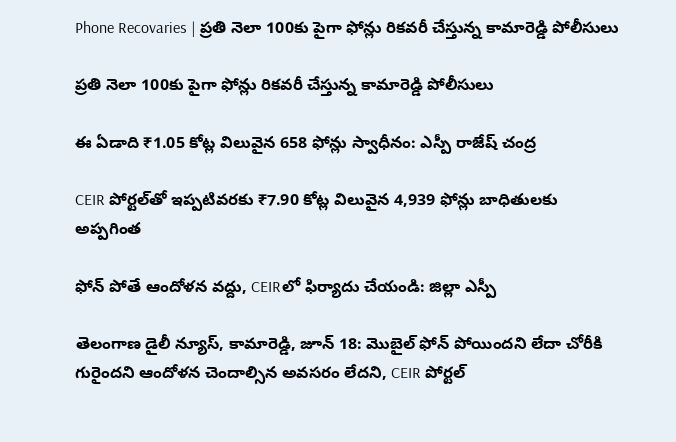Phone Recovaries | ప్రతి నెలా 100కు పైగా ఫోన్లు రికవరీ చేస్తున్న కామారెడ్డి పోలీసులు

ప్రతి నెలా 100కు పైగా ఫోన్లు రికవరీ చేస్తున్న కామారెడ్డి పోలీసులు

ఈ ఏడాది ₹1.05 కోట్ల విలువైన 658 ఫోన్లు స్వాధీనం: ఎస్పీ రాజేష్ చంద్ర

CEIR పోర్టల్‌తో ఇప్పటివరకు ₹7.90 కోట్ల విలువైన 4,939 ఫోన్లు బాధితులకు అప్పగింత

ఫోన్ పోతే ఆందోళన వద్దు, CEIRలో ఫిర్యాదు చేయండి: జిల్లా ఎస్పీ

తెలంగాణ డైలీ న్యూస్, కామారెడ్డి, జూన్ 18: మొబైల్ ఫోన్ పోయిందని లేదా చోరీకి గురైందని ఆందోళన చెందాల్సిన అవసరం లేదని, CEIR పోర్టల్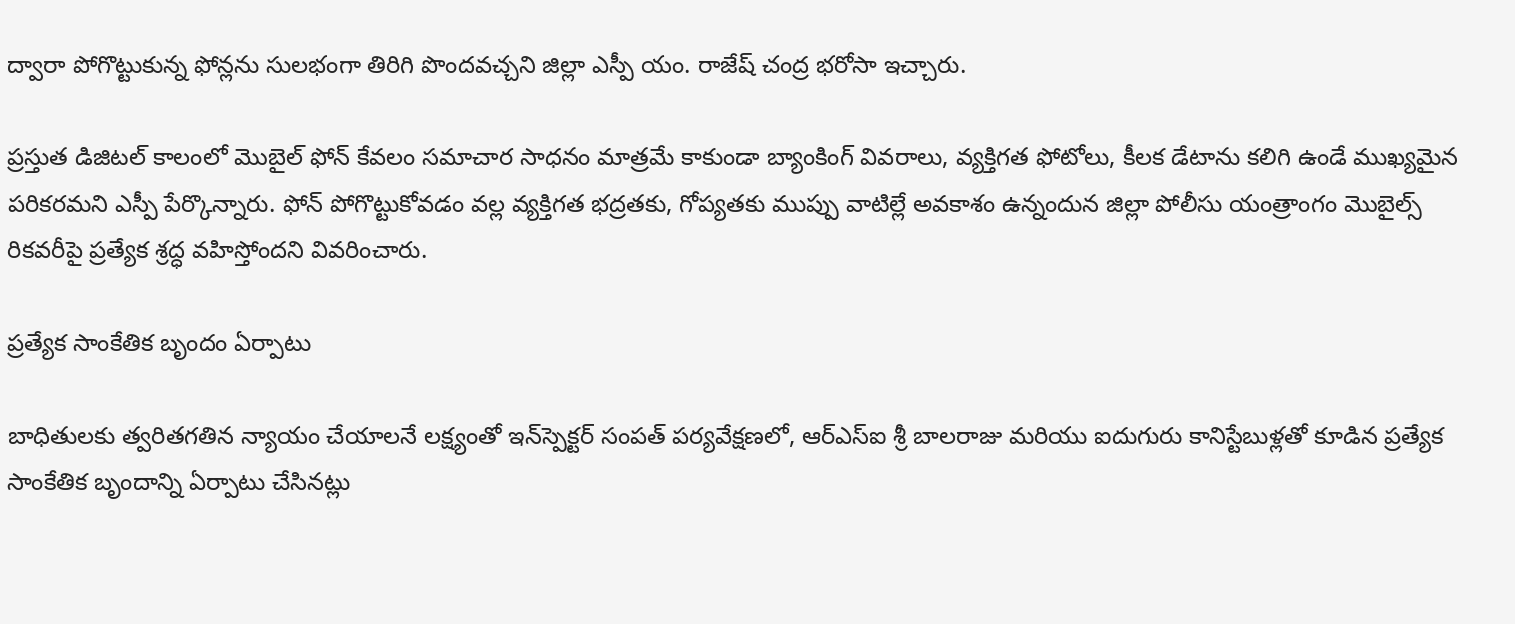ద్వారా పోగొట్టుకున్న ఫోన్లను సులభంగా తిరిగి పొందవచ్చని జిల్లా ఎస్పీ యం. రాజేష్ చంద్ర భరోసా ఇచ్చారు.

ప్రస్తుత డిజిటల్ కాలంలో మొబైల్ ఫోన్ కేవలం సమాచార సాధనం మాత్రమే కాకుండా బ్యాంకింగ్ వివరాలు, వ్యక్తిగత ఫోటోలు, కీలక డేటాను కలిగి ఉండే ముఖ్యమైన పరికరమని ఎస్పీ పేర్కొన్నారు. ఫోన్ పోగొట్టుకోవడం వల్ల వ్యక్తిగత భద్రతకు, గోప్యతకు ముప్పు వాటిల్లే అవకాశం ఉన్నందున జిల్లా పోలీసు యంత్రాంగం మొబైల్స్ రికవరీపై ప్రత్యేక శ్రద్ధ వహిస్తోందని వివరించారు.

ప్రత్యేక సాంకేతిక బృందం ఏర్పాటు

బాధితులకు త్వరితగతిన న్యాయం చేయాలనే లక్ష్యంతో ఇన్‌స్పెక్టర్ సంపత్ పర్యవేక్షణలో, ఆర్‌ఎస్‌ఐ శ్రీ బాలరాజు మరియు ఐదుగురు కానిస్టేబుళ్లతో కూడిన ప్రత్యేక సాంకేతిక బృందాన్ని ఏర్పాటు చేసినట్లు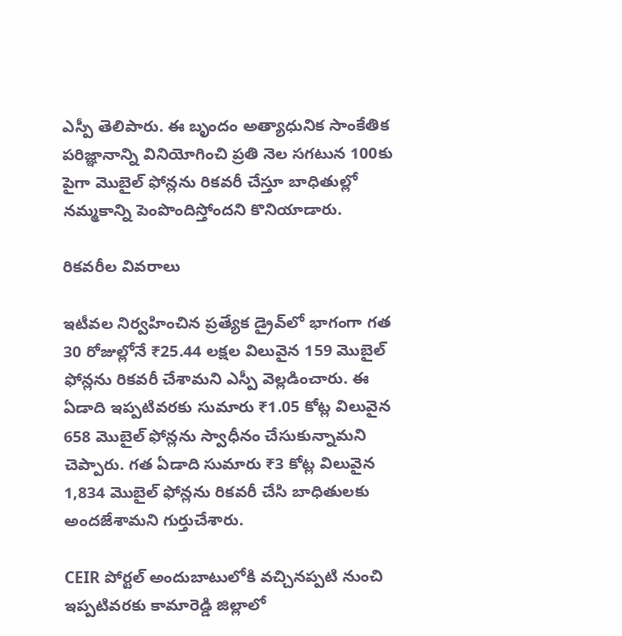ఎస్పీ తెలిపారు. ఈ బృందం అత్యాధునిక సాంకేతిక పరిజ్ఞానాన్ని వినియోగించి ప్రతి నెల సగటున 100కు పైగా మొబైల్ ఫోన్లను రికవరీ చేస్తూ బాధితుల్లో నమ్మకాన్ని పెంపొందిస్తోందని కొనియాడారు.

రికవరీల వివరాలు

ఇటీవల నిర్వహించిన ప్రత్యేక డ్రైవ్‌లో భాగంగా గత 30 రోజుల్లోనే ₹25.44 లక్షల విలువైన 159 మొబైల్ ఫోన్లను రికవరీ చేశామని ఎస్పీ వెల్లడించారు. ఈ ఏడాది ఇప్పటివరకు సుమారు ₹1.05 కోట్ల విలువైన 658 మొబైల్ ఫోన్లను స్వాధీనం చేసుకున్నామని చెప్పారు. గత ఏడాది సుమారు ₹3 కోట్ల విలువైన 1,834 మొబైల్ ఫోన్లను రికవరీ చేసి బాధితులకు అందజేశామని గుర్తుచేశారు.

CEIR పోర్టల్ అందుబాటులోకి వచ్చినప్పటి నుంచి ఇప్పటివరకు కామారెడ్డి జిల్లాలో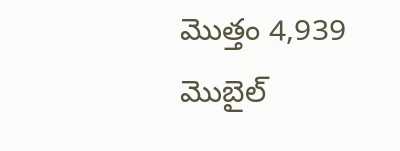మొత్తం 4,939 మొబైల్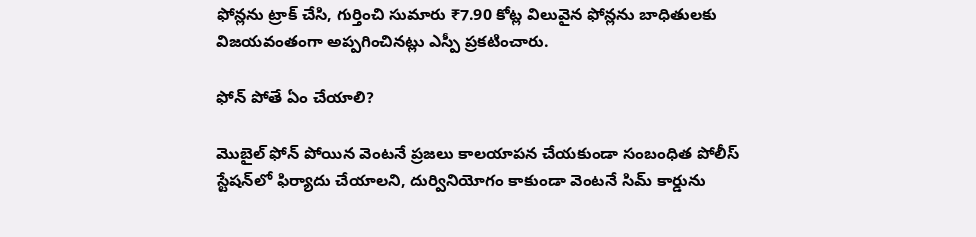ఫోన్లను ట్రాక్ చేసి, గుర్తించి సుమారు ₹7.90 కోట్ల విలువైన ఫోన్లను బాధితులకు విజయవంతంగా అప్పగించినట్లు ఎస్పీ ప్రకటించారు.

ఫోన్ పోతే ఏం చేయాలి?

మొబైల్ ఫోన్ పోయిన వెంటనే ప్రజలు కాలయాపన చేయకుండా సంబంధిత పోలీస్ స్టేషన్‌లో ఫిర్యాదు చేయాలని, దుర్వినియోగం కాకుండా వెంటనే సిమ్ కార్డును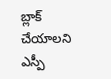బ్లాక్ చేయాలని ఎస్పీ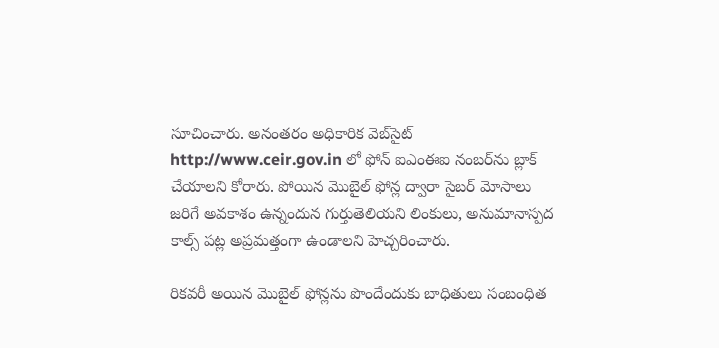సూచించారు. అనంతరం అధికారిక వెబ్‌సైట్ http://www.ceir.gov.in లో ఫోన్ ఐఎంఈఐ నంబర్‌ను బ్లాక్ చేయాలని కోరారు. పోయిన మొబైల్ ఫోన్ల ద్వారా సైబర్ మోసాలు జరిగే అవకాశం ఉన్నందున గుర్తుతెలియని లింకులు, అనుమానాస్పద కాల్స్ పట్ల అప్రమత్తంగా ఉండాలని హెచ్చరించారు.

రికవరీ అయిన మొబైల్ ఫోన్లను పొందేందుకు బాధితులు సంబంధిత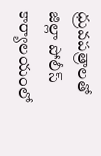ధ్రువపత్రాలతో జిల్లా పోలీస్ కార్యాలయంలో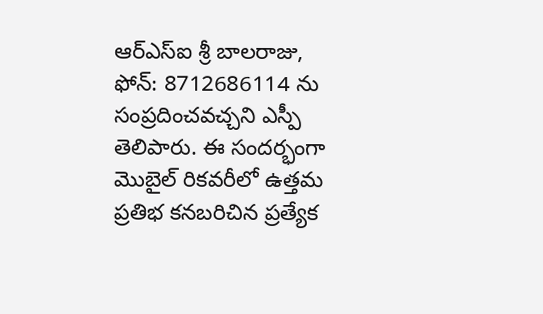ఆర్‌ఎస్‌ఐ శ్రీ బాలరాజు, ఫోన్: 8712686114 ను సంప్రదించవచ్చని ఎస్పీ తెలిపారు. ఈ సందర్భంగా మొబైల్ రికవరీలో ఉత్తమ ప్రతిభ కనబరిచిన ప్రత్యేక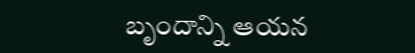బృందాన్ని ఆయన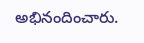అభినందించారు.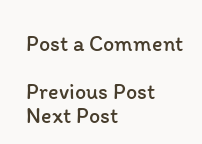Post a Comment

Previous Post Next Post